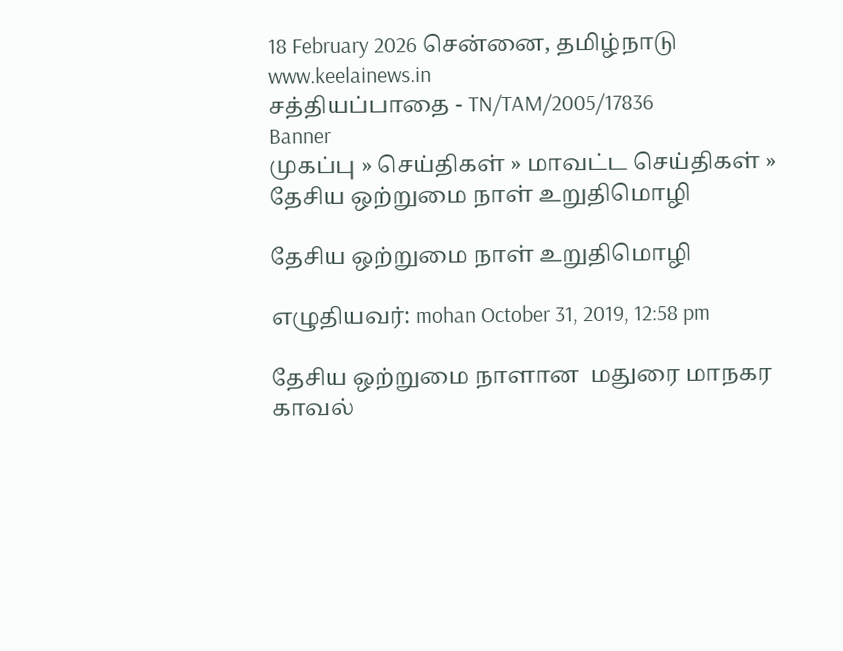18 February 2026 சென்னை, தமிழ்நாடு
www.keelainews.in
சத்தியப்பாதை - TN/TAM/2005/17836
Banner
முகப்பு » செய்திகள் » மாவட்ட செய்திகள் » தேசிய ஒற்றுமை நாள் உறுதிமொழி

தேசிய ஒற்றுமை நாள் உறுதிமொழி

எழுதியவர்: mohan October 31, 2019, 12:58 pm

தேசிய ஒற்றுமை நாளான  மதுரை மாநகர காவல்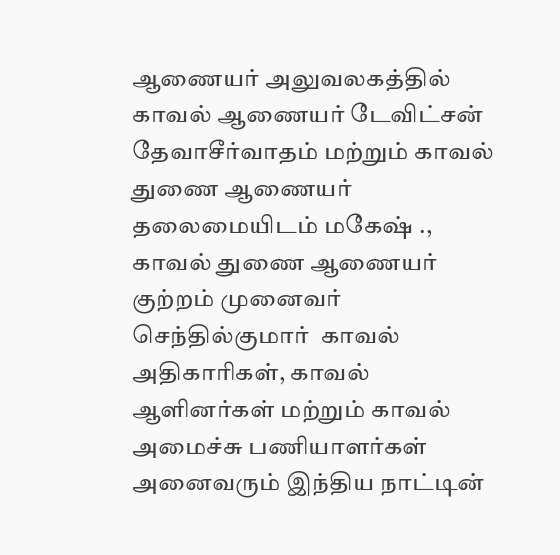ஆணையர் அலுவலகத்தில் காவல் ஆணையர் டேவிட்சன் தேவாசீர்வாதம் மற்றும் காவல் துணை ஆணையர் தலைமையிடம் மகேஷ் ., காவல் துணை ஆணையர் குற்றம் முனைவர் செந்தில்குமார்  காவல் அதிகாரிகள், காவல் ஆளினர்கள் மற்றும் காவல் அமைச்சு பணியாளர்கள் அனைவரும் இந்திய நாட்டின்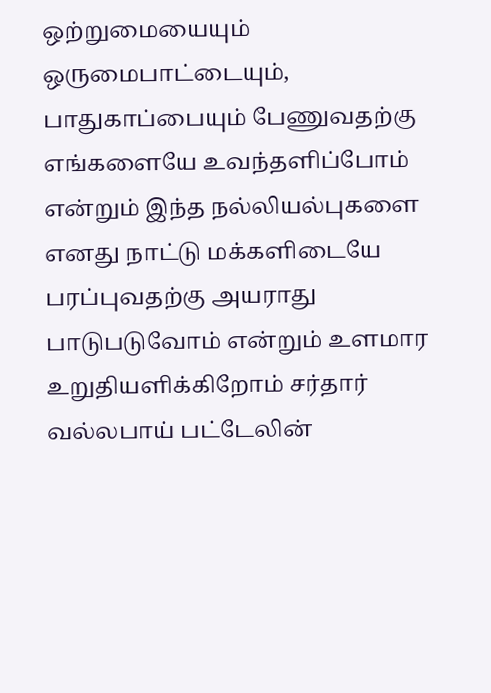ஒற்றுமையையும் ஒருமைபாட்டையும், பாதுகாப்பையும் பேணுவதற்கு எங்களையே உவந்தளிப்போம் என்றும் இந்த நல்லியல்புகளை எனது நாட்டு மக்களிடையே பரப்புவதற்கு அயராது பாடுபடுவோம் என்றும் உளமார உறுதியளிக்கிறோம் சர்தார் வல்லபாய் பட்டேலின்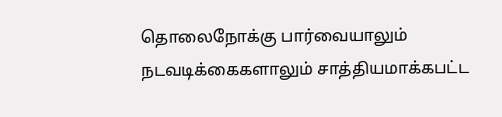தொலைநோக்கு பார்வையாலும் நடவடிக்கைகளாலும் சாத்தியமாக்கபட்ட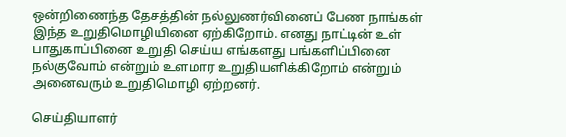ஒன்றிணைந்த தேசத்தின் நல்லுணர்வினைப் பேண நாங்கள் இந்த உறுதிமொழியினை ஏற்கிறோம். எனது நாட்டின் உள் பாதுகாப்பினை உறுதி செய்ய எங்களது பங்களிப்பினை நல்குவோம் என்றும் உளமார உறுதியளிக்கிறோம் என்றும் அனைவரும் உறுதிமொழி ஏற்றனர்.

செய்தியாளர்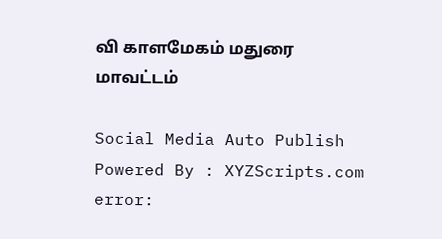வி காளமேகம் மதுரை மாவட்டம்

Social Media Auto Publish Powered By : XYZScripts.com
error: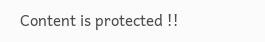Content is protected !!